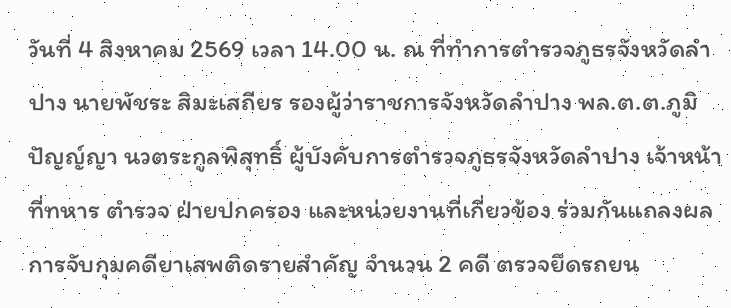วันที่ 4 สิงหาคม 2569 เวลา 14.00 น. ณ ที่ทำการตำรวจภูธรจังหวัดลำปาง นายพัชระ สิมะเสถียร รองผู้ว่าราชการจังหวัดลำปาง พล.ต.ต.ภูมิปัญญ์ญา นวตระกูลพิสุทธิ์ ผู้บังคับการตำรวจภูธรจังหวัดลำปาง เจ้าหน้าที่ทหาร ตำรวจ ฝ่ายปกครอง และหน่วยงานที่เกี่ยวข้อง ร่วมกันแถลงผลการจับกุมคดียาเสพติดรายสำคัญ จำนวน 2 คดี ตรวจยึดรถยน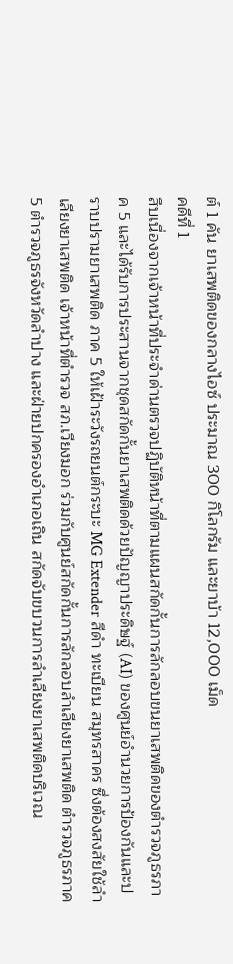ต์ 1 คัน ยาเสพติดของกลางไอซ์ ประมาณ 300 กิโลกรัม และยาบ้า 12,000 เม็ด
คดีที่ 1
สืบเนื่องจากเจ้าหน้าที่ประจำด่านตรวจปฏิบัติหน้าที่ตามแผนสกัดกั้นการลักลอบขนยาเสพติดของตำรวจภูธรภาค 5 และได้รับการประสานจากชุดสกัดกั้นยาเสพติดด้วยปัญญาประดิษฐ์ (AI) ของศูนย์อำนวยการป้องกันและปราบปรามยาเสพติด ภาค 5 ให้เฝ้าระวังรถยนต์กระบะ MG Extender สีดำ ทะเบียน สมุทรสาคร ซึ่งต้องสงสัยใช้ลำเลียงยาเสพติด เจ้าหน้าที่ตำรวจ สภ.เวียงมอก ร่วมกับศูนย์สกัดกั้นการลักลอบลำเลียงยาเสพติด ตำรวจภูธรภาค 5 ตำรวจภูธรจังหวัดลำปาง และฝ่ายปกครองอำเภอเถิน สกัดจับขบวนการลำเลียงยาเสพติดบริเวณ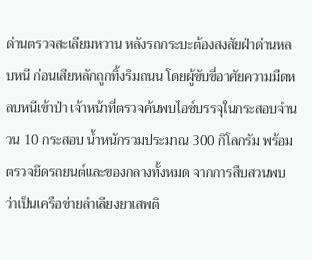ด่านตรวจสะเลียมหวาน หลังรถกระบะต้องสงสัยฝ่าด่านหลบหนี ก่อนเสียหลักถูกทิ้งริมถนน โดยผู้ขับขี่อาศัยความมืดหลบหนีเข้าป่า เจ้าหน้าที่ตรวจค้นพบไอซ์บรรจุในกระสอบจำนวน 10 กระสอบ น้ำหนักรวมประมาณ 300 กิโลกรัม พร้อมตรวจยึดรถยนต์และของกลางทั้งหมด จากการสืบสวนพบว่าเป็นเครือข่ายลำเลียงยาเสพติ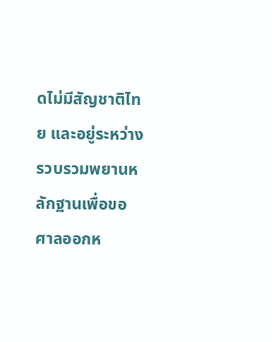ดไม่มีสัญชาติไทย และอยู่ระหว่างรวบรวมพยานหลักฐานเพื่อขอศาลออกห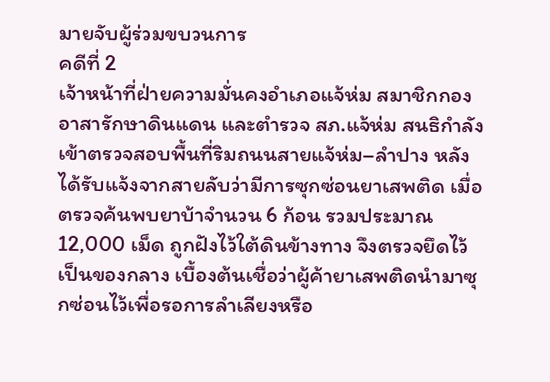มายจับผู้ร่วมขบวนการ
คดีที่ 2
เจ้าหน้าที่ฝ่ายความมั่นคงอำเภอแจ้ห่ม สมาชิกกองอาสารักษาดินแดน และตำรวจ สภ.แจ้ห่ม สนธิกำลังเข้าตรวจสอบพื้นที่ริมถนนสายแจ้ห่ม–ลำปาง หลังได้รับแจ้งจากสายลับว่ามีการซุกซ่อนยาเสพติด เมื่อตรวจค้นพบยาบ้าจำนวน 6 ก้อน รวมประมาณ 12,000 เม็ด ถูกฝังไว้ใต้ดินข้างทาง จึงตรวจยึดไว้เป็นของกลาง เบื้องต้นเชื่อว่าผู้ค้ายาเสพติดนำมาซุกซ่อนไว้เพื่อรอการลำเลียงหรือ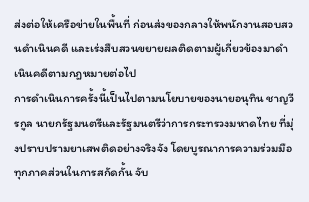ส่งต่อให้เครือข่ายในพื้นที่ ก่อนส่งของกลางให้พนักงานสอบสวนดำเนินคดี และเร่งสืบสวนขยายผลติดตามผู้เกี่ยวข้องมาดำเนินคดีตามกฎหมายต่อไป
การดำเนินการครั้งนี้เป็นไปตามนโยบายของนายอนุทิน ชาญวีรกูล นายกรัฐมนตรีและรัฐมนตรีว่าการกระทรวงมหาดไทย ที่มุ่งปราบปรามยาเสพติดอย่างจริงจัง โดยบูรณาการความร่วมมือทุกภาคส่วนในการสกัดกั้น จับ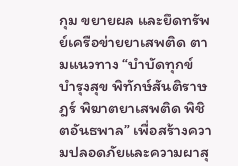กุม ขยายผล และยึดทรัพย์เครือข่ายยาเสพติด ตามแนวทาง “บำบัดทุกข์ บำรุงสุข พิทักษ์สันติราษฎร์ พิฆาตยาเสพติด พิชิตอันธพาล” เพื่อสร้างความปลอดภัยและความผาสุ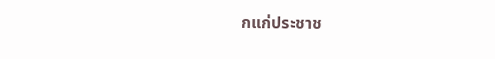กแก่ประชาช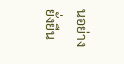นอย่างยั่งยืน